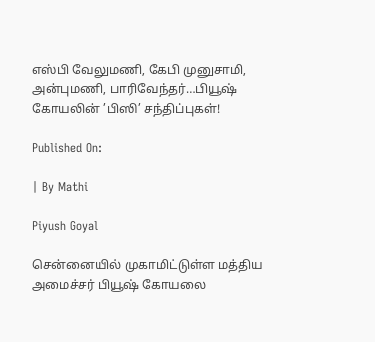எஸ்பி வேலுமணி, கேபி முனுசாமி, அன்புமணி, பாரிவேந்தர்…பியூஷ் கோயலின் ’பிஸி’ சந்திப்புகள்!

Published On:

| By Mathi

Piyush Goyal

சென்னையில் முகாமிட்டுள்ள மத்திய அமைச்சர் பியூஷ் கோயலை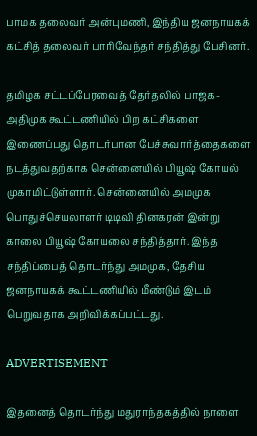பாமக தலைவர் அன்புமணி, இந்திய ஜனநாயகக் கட்சித் தலைவர் பாரிவேந்தர் சந்தித்து பேசினர்.

தமிழக சட்டப்பேரவைத் தேர்தலில் பாஜக- அதிமுக கூட்டணியில் பிற கட்சிகளை இணைப்பது தொடர்பான பேச்சுவார்த்தைகளை நடத்துவதற்காக சென்னையில் பியூஷ் கோயல் முகாமிட்டுள்ளார். சென்னையில் அமமுக பொதுச்செயலாளர் டிடிவி தினகரன் இன்று காலை பியூஷ் கோயலை சந்தித்தார். இந்த சந்திப்பைத் தொடர்ந்து அமமுக, தேசிய ஜனநாயகக் கூட்டணியில் மீண்டும் இடம் பெறுவதாக அறிவிக்கப்பட்டது.

ADVERTISEMENT

இதனைத் தொடர்ந்து மதுராந்தகத்தில் நாளை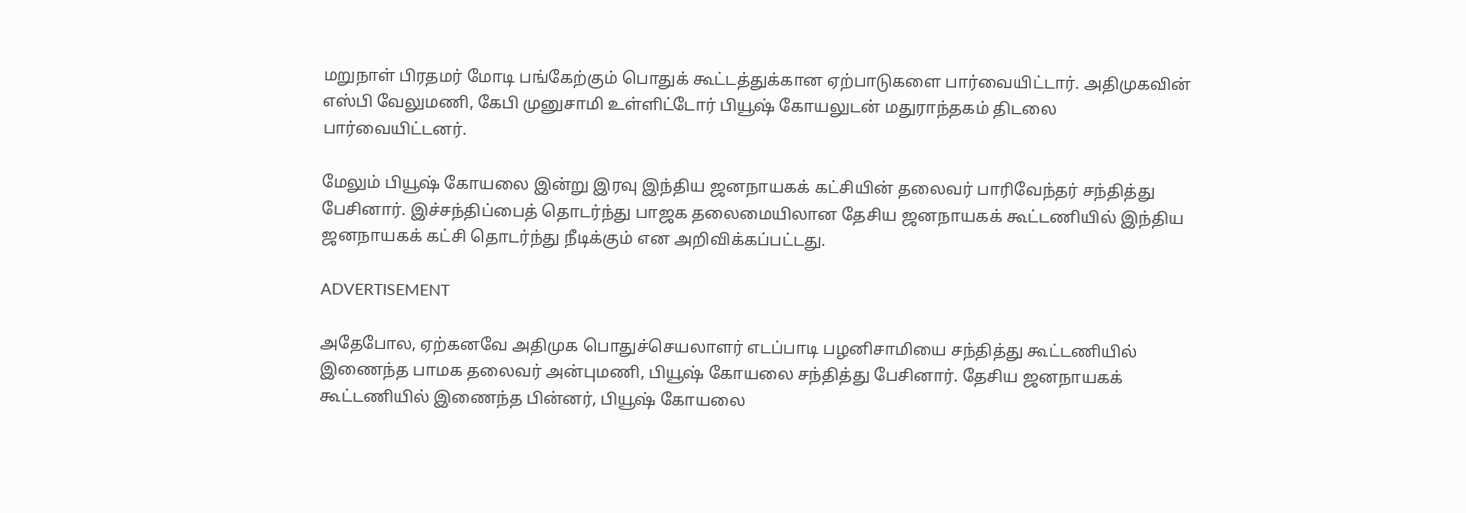மறுநாள் பிரதமர் மோடி பங்கேற்கும் பொதுக் கூட்டத்துக்கான ஏற்பாடுகளை பார்வையிட்டார். அதிமுகவின் எஸ்பி வேலுமணி, கேபி முனுசாமி உள்ளிட்டோர் பியூஷ் கோயலுடன் மதுராந்தகம் திடலை பார்வையிட்டனர்.

மேலும் பியூஷ் கோயலை இன்று இரவு இந்திய ஜனநாயகக் கட்சியின் தலைவர் பாரிவேந்தர் சந்தித்து பேசினார். இச்சந்திப்பைத் தொடர்ந்து பாஜக தலைமையிலான தேசிய ஜனநாயகக் கூட்டணியில் இந்திய ஜனநாயகக் கட்சி தொடர்ந்து நீடிக்கும் என அறிவிக்கப்பட்டது.

ADVERTISEMENT

அதேபோல, ஏற்கனவே அதிமுக பொதுச்செயலாளர் எடப்பாடி பழனிசாமியை சந்தித்து கூட்டணியில் இணைந்த பாமக தலைவர் அன்புமணி, பியூஷ் கோயலை சந்தித்து பேசினார். தேசிய ஜனநாயகக் கூட்டணியில் இணைந்த பின்னர், பியூஷ் கோயலை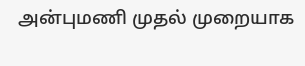அன்புமணி முதல் முறையாக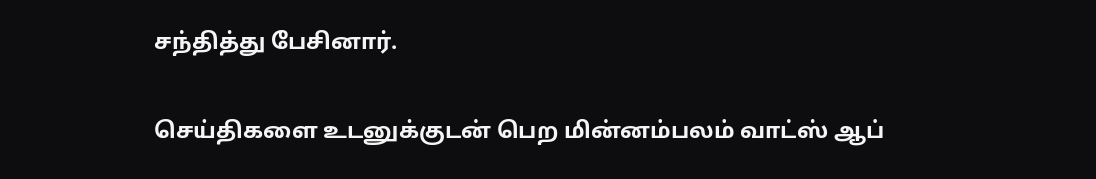சந்தித்து பேசினார்.

செய்திகளை உடனுக்குடன் பெற மின்னம்பலம் வாட்ஸ் ஆப்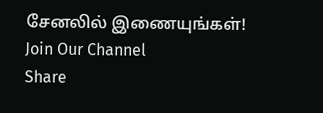சேனலில் இணையுங்கள்!
Join Our Channel
Share